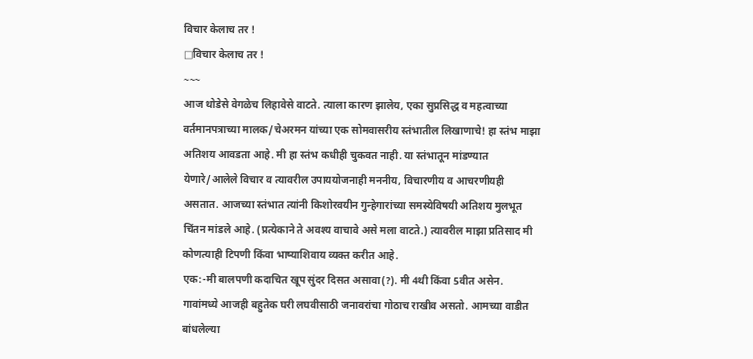विचार केलाच तर !
□विचार केलाच तर !
~~~
आज थोडेसे वेगळेच लिहावेसे वाटते. त्याला कारण झालेय, एका सुप्रसिद्ध व महत्वाच्या वर्तमानपत्राच्या मालक/चेअरमन यांच्या एक सोमवासरीय स्तंभातील लिखाणाचे! हा स्तंभ माझा अतिशय आवडता आहे. मी हा स्तंभ कधीही चुकवत नाही. या स्तंभातून मांडण्यात येणारे/आलेले विचार व त्यावरील उपाययोजनाही मननीय, विचारणीय व आचरणीयही असतात. आजच्या स्तंभात त्यांनी किशोरवयीन गुन्हेगारांच्या समस्येविषयी अतिशय मुलभूत चिंतन मांडले आहे. (प्रत्येकाने ते अवश्य वाचावे असे मला वाटते.) त्यावरील माझा प्रतिसाद मी कोणत्याही टिपणी किंवा भाष्याशिवाय व्यक्त करीत आहे.
एक:-मी बालपणी कदाचित खूप सुंदर दिसत असावा(?). मी 4थी किंवा 5वीत असेन. गावांमध्ये आजही बहुतेक घरी लघवीसाठी जनावरांचा गोठाच राखीव असतो. आमच्या वाडीत बांधलेल्या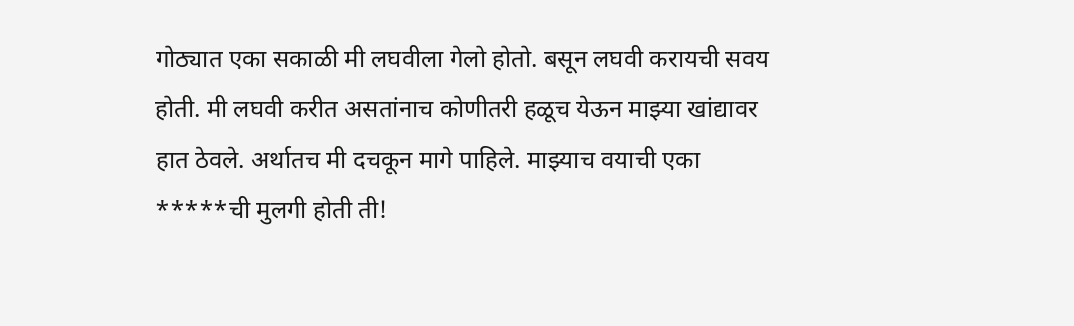गोठ्यात एका सकाळी मी लघवीला गेलो होतो. बसून लघवी करायची सवय होती. मी लघवी करीत असतांनाच कोणीतरी हळूच येऊन माझ्या खांद्यावर हात ठेवले. अर्थातच मी दचकून मागे पाहिले. माझ्याच वयाची एका *****ची मुलगी होती ती!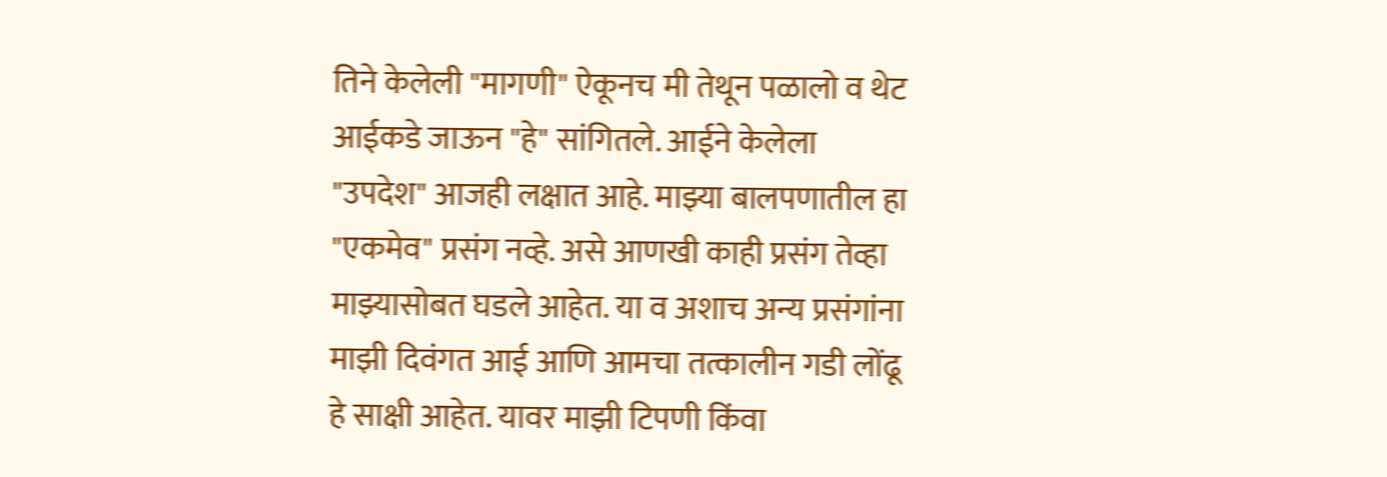तिने केलेली "मागणी" ऐकूनच मी तेथून पळालो व थेट आईकडे जाऊन "हे" सांगितले. आईने केलेला "उपदेश" आजही लक्षात आहे. माझ्या बालपणातील हा "एकमेव" प्रसंग नव्हे. असे आणखी काही प्रसंग तेव्हा माझ्यासोबत घडले आहेत. या व अशाच अन्य प्रसंगांना माझी दिवंगत आई आणि आमचा तत्कालीन गडी लोंढू हे साक्षी आहेत. यावर माझी टिपणी किंवा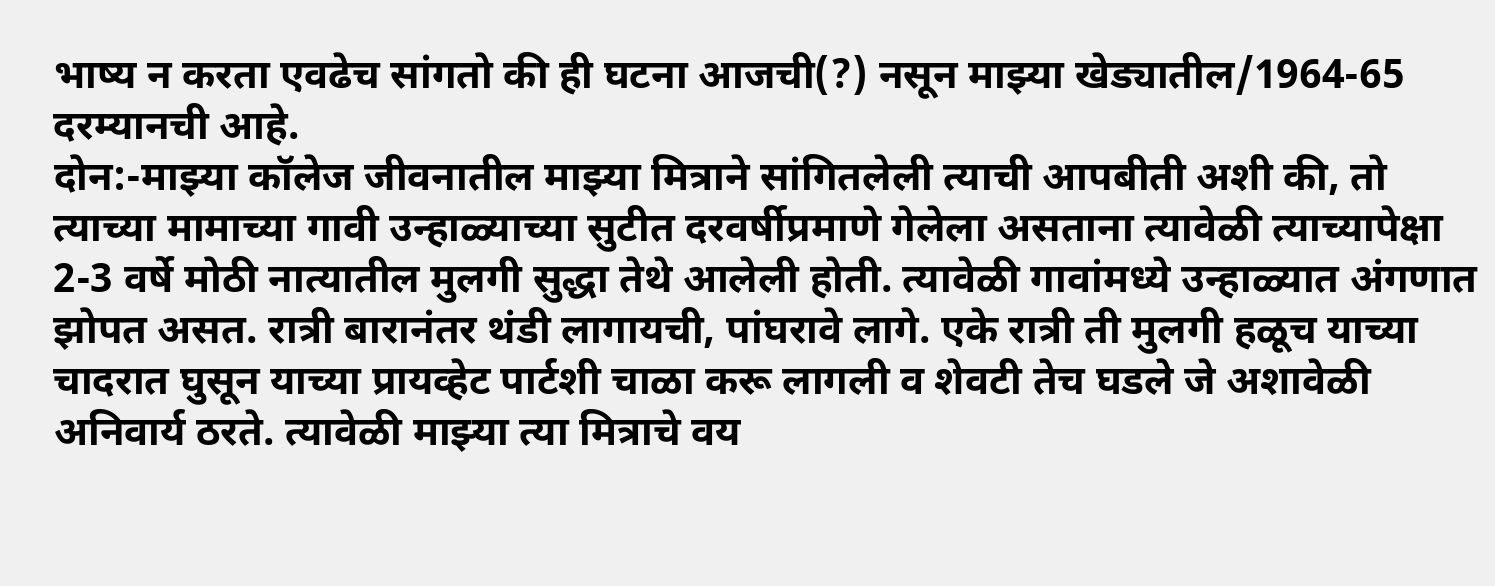भाष्य न करता एवढेच सांगतो की ही घटना आजची(?) नसून माझ्या खेड्यातील/1964-65 दरम्यानची आहे.
दोन:-माझ्या कॉलेज जीवनातील माझ्या मित्राने सांगितलेली त्याची आपबीती अशी की, तो त्याच्या मामाच्या गावी उन्हाळ्याच्या सुटीत दरवर्षीप्रमाणे गेलेला असताना त्यावेळी त्याच्यापेक्षा 2-3 वर्षे मोठी नात्यातील मुलगी सुद्धा तेथे आलेली होती. त्यावेळी गावांमध्ये उन्हाळ्यात अंगणात झोपत असत. रात्री बारानंतर थंडी लागायची, पांघरावे लागे. एके रात्री ती मुलगी हळूच याच्या चादरात घुसून याच्या प्रायव्हेट पार्टशी चाळा करू लागली व शेवटी तेच घडले जे अशावेळी अनिवार्य ठरते. त्यावेळी माझ्या त्या मित्राचे वय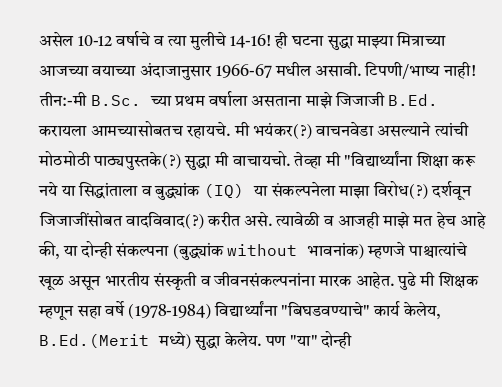असेल 10-12 वर्षाचे व त्या मुलीचे 14-16! ही घटना सुद्धा माझ्या मित्राच्या आजच्या वयाच्या अंदाजानुसार 1966-67 मधील असावी. टिपणी/भाष्य नाही!
तीन:-मी B.Sc. च्या प्रथम वर्षाला असताना माझे जिजाजी B.Ed. करायला आमच्यासोबतच रहायचे. मी भयंकर(?) वाचनवेडा असल्याने त्यांची मोठमोठी पाठ्यपुस्तके(?) सुद्धा मी वाचायचो. तेव्हा मी "विद्यार्थ्यांना शिक्षा करू नये या सिद्धांताला व बुद्ध्यांक (IQ) या संकल्पनेला माझा विरोध(?) दर्शवून जिजाजींसोबत वादविवाद(?) करीत असे. त्यावेळी व आजही माझे मत हेच आहे की, या दोन्ही संकल्पना (बुद्ध्यांक without भावनांक) म्हणजे पाश्चात्यांचे खूळ असून भारतीय संस्कृती व जीवनसंकल्पनांना मारक आहेत. पुढे मी शिक्षक म्हणून सहा वर्षे (1978-1984) विद्यार्थ्यांना "बिघडवण्याचे" कार्य केलेय, B.Ed.(Merit मध्ये) सुद्धा केलेय. पण "या" दोन्ही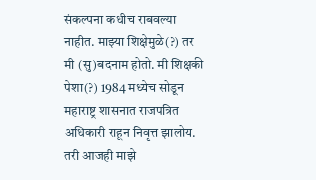संकल्पना कधीच राबवल्या नाहीत. माझ्या शिक्षेमुळे(?) तर मी (सु)बदनाम होतो. मी शिक्षकी पेशा(?) 1984 मध्येच सोडून महाराष्ट्र शासनात राजपत्रित अधिकारी राहून निवृत्त झालोय. तरी आजही माझे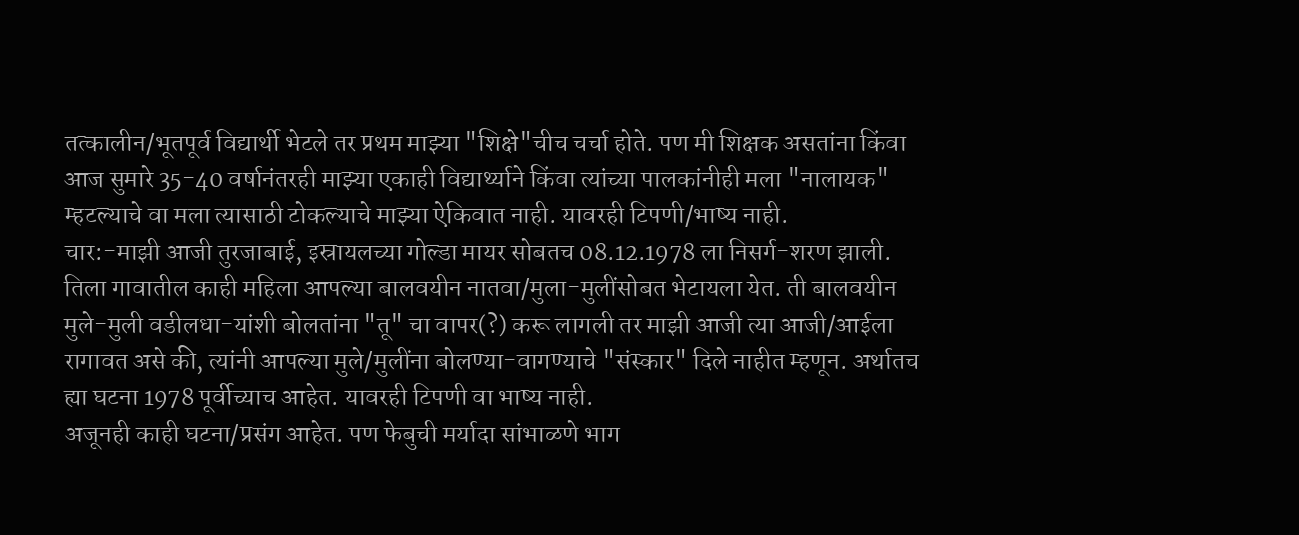तत्कालीन/भूतपूर्व विद्यार्थी भेटले तर प्रथम माझ्या "शिक्षे"चीच चर्चा होते. पण मी शिक्षक असतांना किंवा आज सुमारे 35-40 वर्षानंतरही माझ्या एकाही विद्यार्थ्याने किंवा त्यांच्या पालकांनीही मला "नालायक" म्हटल्याचे वा मला त्यासाठी टोकल्याचे माझ्या ऐकिवात नाही. यावरही टिपणी/भाष्य नाही.
चार:-माझी आजी तुरजाबाई, इस्रायलच्या गोल्डा मायर सोबतच 08.12.1978 ला निसर्ग-शरण झाली. तिला गावातील काही महिला आपल्या बालवयीन नातवा/मुला-मुलींसोबत भेटायला येत. ती बालवयीन मुले-मुली वडीलधा-यांशी बोलतांना "तू" चा वापर(?) करू लागली तर माझी आजी त्या आजी/आईला रागावत असे की, त्यांनी आपल्या मुले/मुलींना बोलण्या-वागण्याचे "संस्कार" दिले नाहीत म्हणून. अर्थातच ह्या घटना 1978 पूर्वीच्याच आहेत. यावरही टिपणी वा भाष्य नाही.
अजूनही काही घटना/प्रसंग आहेत. पण फेबुची मर्यादा सांभाळणे भाग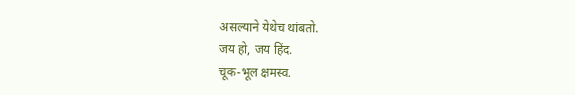असल्याने येथेच थांबतो.
जय हो, जय हिंद.
चूक-भूल क्षमस्व.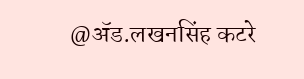@ॲड.लखनसिंह कटरे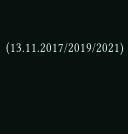(13.11.2017/2019/2021)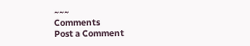~~~
Comments
Post a Comment